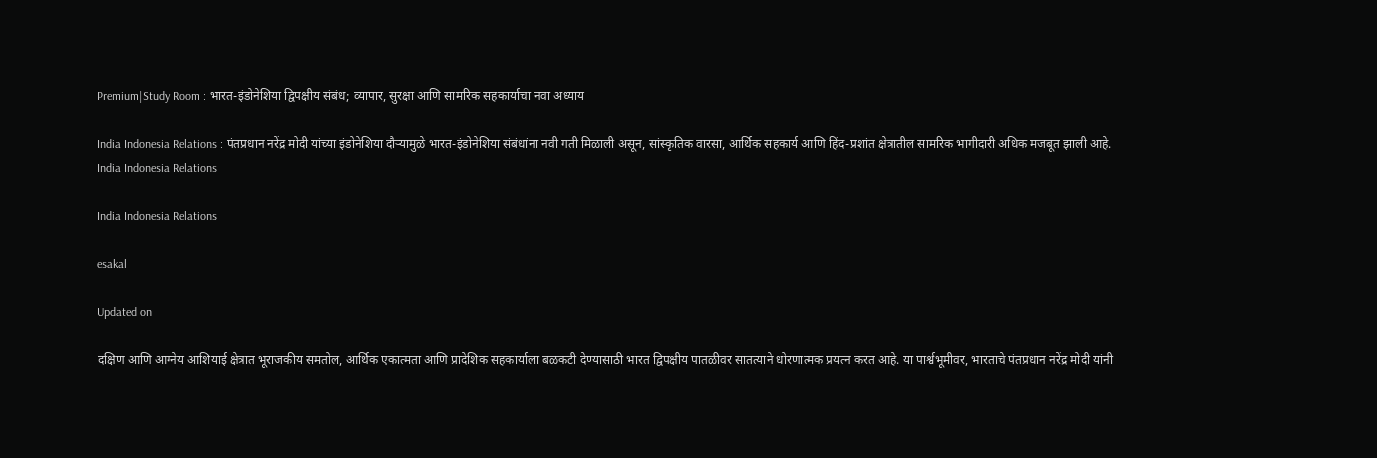Premium|Study Room : भारत-इंडोनेशिया द्विपक्षीय संबंध; व्यापार, सुरक्षा आणि सामरिक सहकार्याचा नवा अध्याय

India Indonesia Relations : पंतप्रधान नरेंद्र मोदी यांच्या इंडोनेशिया दौऱ्यामुळे भारत-इंडोनेशिया संबंधांना नवी गती मिळाली असून, सांस्कृतिक वारसा, आर्थिक सहकार्य आणि हिंद-प्रशांत क्षेत्रातील सामरिक भागीदारी अधिक मजबूत झाली आहे.
India Indonesia Relations

India Indonesia Relations

esakal

Updated on

दक्षिण आणि आग्नेय आशियाई क्षेत्रात भूराजकीय समतोल, आर्थिक एकात्मता आणि प्रादेशिक सहकार्याला बळकटी देण्यासाठी भारत द्विपक्षीय पातळीवर सातत्याने धोरणात्मक प्रयत्न करत आहे. या पार्श्वभूमीवर, भारताचे पंतप्रधान नरेंद्र मोदी यांनी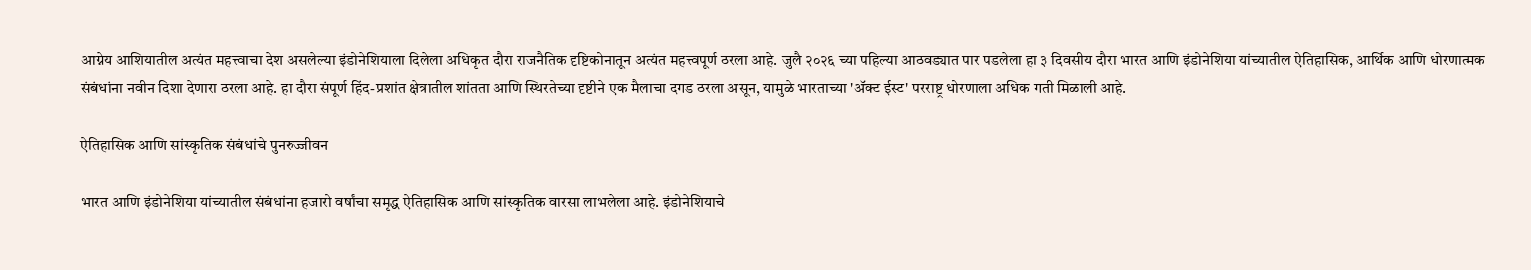आग्नेय आशियातील अत्यंत महत्त्वाचा देश असलेल्या इंडोनेशियाला दिलेला अधिकृत दौरा राजनैतिक दृष्टिकोनातून अत्यंत महत्त्वपूर्ण ठरला आहे. जुलै २०२६ च्या पहिल्या आठवड्यात पार पडलेला हा ३ दिवसीय दौरा भारत आणि इंडोनेशिया यांच्यातील ऐतिहासिक, आर्थिक आणि धोरणात्मक संबंधांना नवीन दिशा देणारा ठरला आहे. हा दौरा संपूर्ण हिंद-प्रशांत क्षेत्रातील शांतता आणि स्थिरतेच्या दृष्टीने एक मैलाचा दगड ठरला असून, यामुळे भारताच्या 'ॲक्ट ईस्ट' परराष्ट्र धोरणाला अधिक गती मिळाली आहे.

ऐतिहासिक आणि सांस्कृतिक संबंधांचे पुनरुज्जीवन

भारत आणि इंडोनेशिया यांच्यातील संबंधांना हजारो वर्षांचा समृद्ध ऐतिहासिक आणि सांस्कृतिक वारसा लाभलेला आहे. इंडोनेशियाचे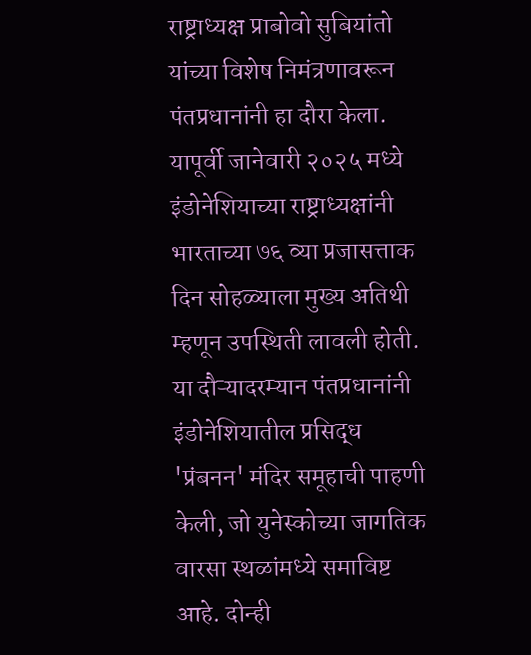राष्ट्राध्यक्ष प्राबोवो सुबियांतो यांच्या विशेष निमंत्रणावरून पंतप्रधानांनी हा दौरा केला. यापूर्वी जानेवारी २०२५ मध्ये इंडोनेशियाच्या राष्ट्राध्यक्षांनी भारताच्या ७६ व्या प्रजासत्ताक दिन सोहळ्याला मुख्य अतिथी म्हणून उपस्थिती लावली होती. या दौऱ्यादरम्यान पंतप्रधानांनी इंडोनेशियातील प्रसिद्ध 'प्रंबनन' मंदिर समूहाची पाहणी केली, जो युनेस्कोच्या जागतिक वारसा स्थळांमध्ये समाविष्ट आहे. दोन्ही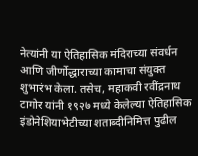नेत्यांनी या ऐतिहासिक मंदिराच्या संवर्धन आणि जीर्णोद्धाराच्या कामाचा संयुक्त शुभारंभ केला. तसेच, महाकवी रवींद्रनाथ टागोर यांनी १९२७ मध्ये केलेल्या ऐतिहासिक इंडोनेशियाभेटीच्या शताब्दीनिमित्त पुढील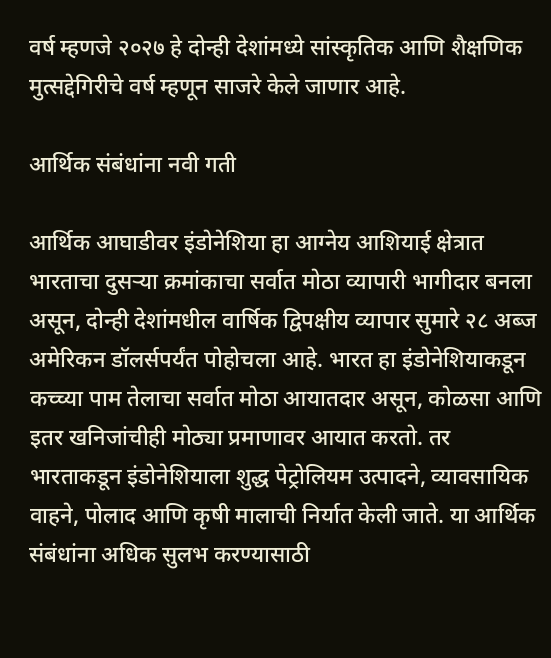वर्ष म्हणजे २०२७ हे दोन्ही देशांमध्ये सांस्कृतिक आणि शैक्षणिक मुत्सद्देगिरीचे वर्ष म्हणून साजरे केले जाणार आहे.

आर्थिक संबंधांना नवी गती

आर्थिक आघाडीवर इंडोनेशिया हा आग्नेय आशियाई क्षेत्रात भारताचा दुसऱ्या क्रमांकाचा सर्वात मोठा व्यापारी भागीदार बनला असून, दोन्ही देशांमधील वार्षिक द्विपक्षीय व्यापार सुमारे २८ अब्ज अमेरिकन डॉलर्सपर्यंत पोहोचला आहे. भारत हा इंडोनेशियाकडून कच्च्या पाम तेलाचा सर्वात मोठा आयातदार असून, कोळसा आणि इतर खनिजांचीही मोठ्या प्रमाणावर आयात करतो. तर भारताकडून इंडोनेशियाला शुद्ध पेट्रोलियम उत्पादने, व्यावसायिक वाहने, पोलाद आणि कृषी मालाची निर्यात केली जाते. या आर्थिक संबंधांना अधिक सुलभ करण्यासाठी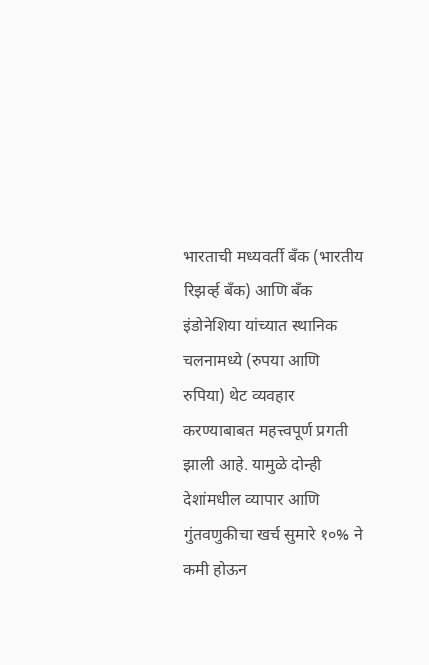भारताची मध्यवर्ती बँक (भारतीय रिझर्व्ह बँक) आणि बँक इंडोनेशिया यांच्यात स्थानिक चलनामध्ये (रुपया आणि रुपिया) थेट व्यवहार करण्याबाबत महत्त्वपूर्ण प्रगती झाली आहे. यामुळे दोन्ही देशांमधील व्यापार आणि गुंतवणुकीचा खर्च सुमारे १०% ने कमी होऊन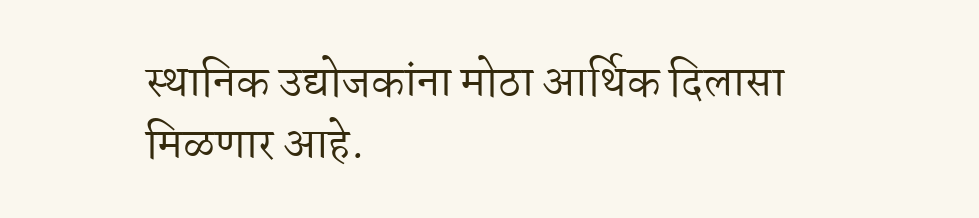स्थानिक उद्योजकांना मोठा आर्थिक दिलासा मिळणार आहे.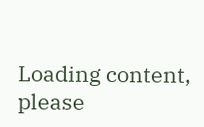Loading content, please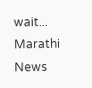wait...
Marathi News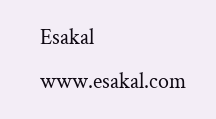Esakal
www.esakal.com